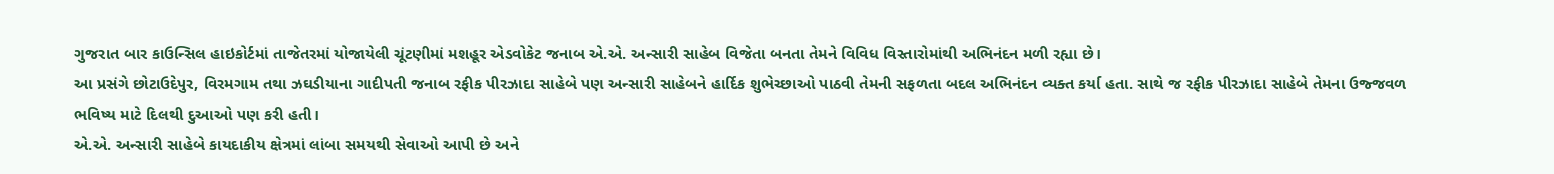ગુજરાત બાર કાઉન્સિલ હાઇકોર્ટમાં તાજેતરમાં યોજાયેલી ચૂંટણીમાં મશહૂર એડવોકેટ જનાબ એ.એ. અન્સારી સાહેબ વિજેતા બનતા તેમને વિવિધ વિસ્તારોમાંથી અભિનંદન મળી રહ્યા છે।
આ પ્રસંગે છોટાઉદેપુર, વિરમગામ તથા ઝઘડીયાના ગાદીપતી જનાબ રફીક પીરઝાદા સાહેબે પણ અન્સારી સાહેબને હાર્દિક શુભેચ્છાઓ પાઠવી તેમની સફળતા બદલ અભિનંદન વ્યક્ત કર્યા હતા. સાથે જ રફીક પીરઝાદા સાહેબે તેમના ઉજ્જવળ ભવિષ્ય માટે દિલથી દુઆઓ પણ કરી હતી।
એ.એ. અન્સારી સાહેબે કાયદાકીય ક્ષેત્રમાં લાંબા સમયથી સેવાઓ આપી છે અને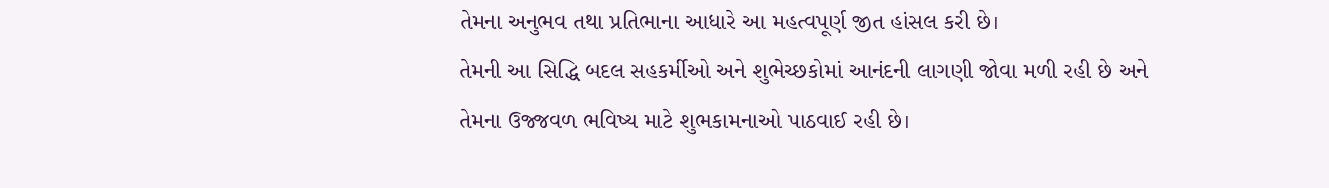તેમના અનુભવ તથા પ્રતિભાના આધારે આ મહત્વપૂર્ણ જીત હાંસલ કરી છે।
તેમની આ સિદ્ધિ બદલ સહકર્મીઓ અને શુભેચ્છકોમાં આનંદની લાગણી જોવા મળી રહી છે અને તેમના ઉજ્જવળ ભવિષ્ય માટે શુભકામનાઓ પાઠવાઈ રહી છે।